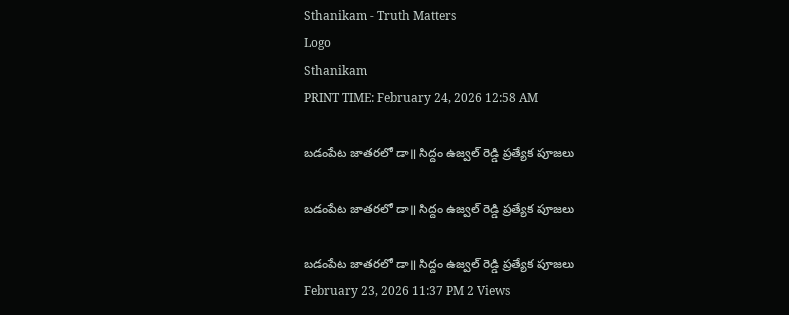Sthanikam - Truth Matters
Logo
Sthanikam
PRINT TIME: February 24, 2026 12:58 AM

బడంపేట జాతరలో డా॥ సిద్దం ఉజ్వల్ రెడ్డి ప్రత్యేక పూజలు

బడంపేట జాతరలో డా॥ సిద్దం ఉజ్వల్ రెడ్డి ప్రత్యేక పూజలు

బడంపేట జాతరలో డా॥ సిద్దం ఉజ్వల్ రెడ్డి ప్రత్యేక పూజలు
February 23, 2026 11:37 PM 2 Views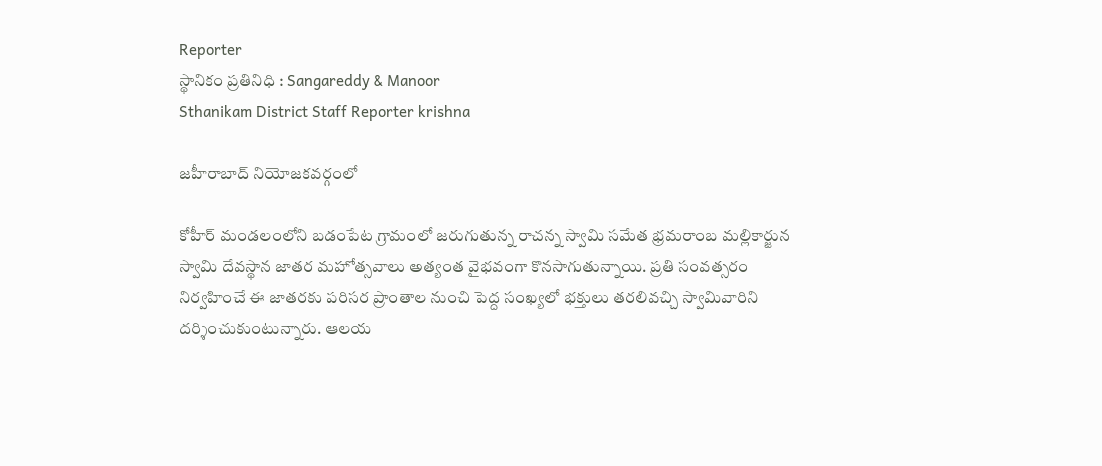Reporter
స్థానికం ప్రతినిధి : Sangareddy & Manoor
Sthanikam District Staff Reporter krishna

జహీరాబాద్ నియోజకవర్గంలో

కోహీర్ మండలంలోని బడంపేట గ్రామంలో జరుగుతున్న రాచన్న స్వామి సమేత భ్రమరాంబ మల్లికార్జున స్వామి దేవస్థాన జాతర మహోత్సవాలు అత్యంత వైభవంగా కొనసాగుతున్నాయి. ప్రతి సంవత్సరం నిర్వహించే ఈ జాతరకు పరిసర ప్రాంతాల నుంచి పెద్ద సంఖ్యలో భక్తులు తరలివచ్చి స్వామివారిని దర్శించుకుంటున్నారు. ఆలయ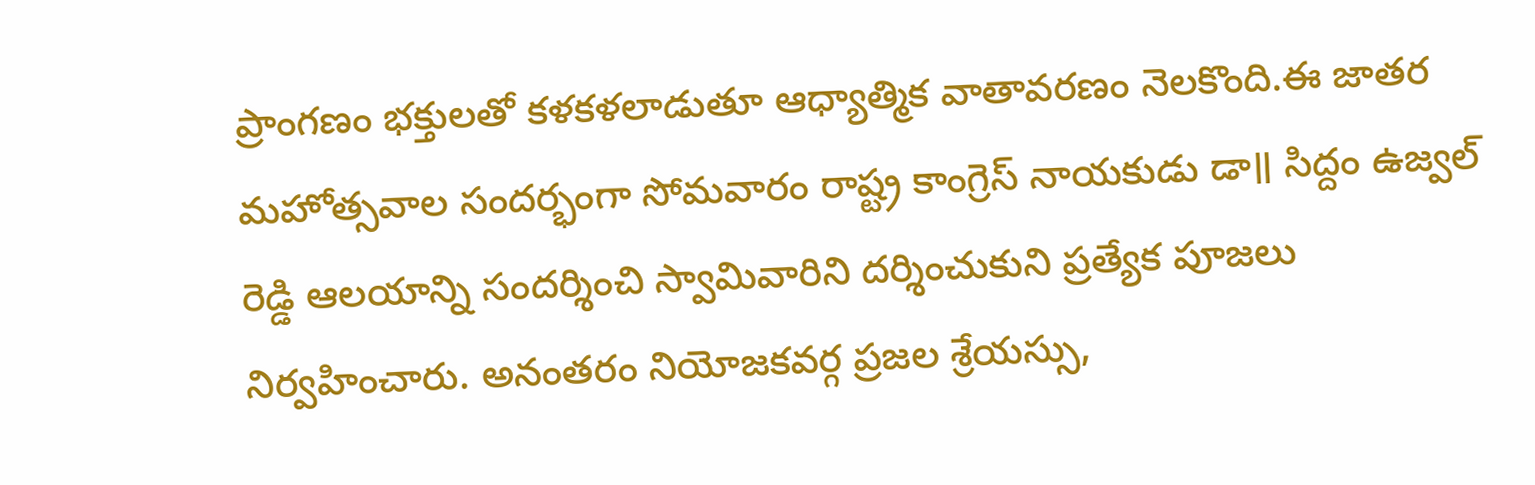ప్రాంగణం భక్తులతో కళకళలాడుతూ ఆధ్యాత్మిక వాతావరణం నెలకొంది.ఈ జాతర మహోత్సవాల సందర్భంగా సోమవారం రాష్ట్ర కాంగ్రెస్ నాయకుడు డా॥ సిద్దం ఉజ్వల్ రెడ్డి ఆలయాన్ని సందర్శించి స్వామివారిని దర్శించుకుని ప్రత్యేక పూజలు నిర్వహించారు. అనంతరం నియోజకవర్గ ప్రజల శ్రేయస్సు,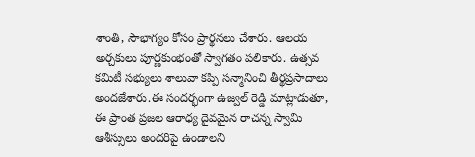శాంతి, సౌభాగ్యం కోసం ప్రార్థనలు చేశారు. ఆలయ అర్చకులు పూర్ణకుంభంతో స్వాగతం పలికారు. ఉత్సవ కమిటీ సభ్యులు శాలువా కప్పి సన్మానించి తీర్థప్రసాదాలు అందజేశారు.ఈ సందర్భంగా ఉజ్వల్ రెడ్డి మాట్లాడుతూ, ఈ ప్రాంత ప్రజల ఆరాధ్య దైవమైన రాచన్న స్వామి ఆశీస్సులు అందరిపై ఉండాలని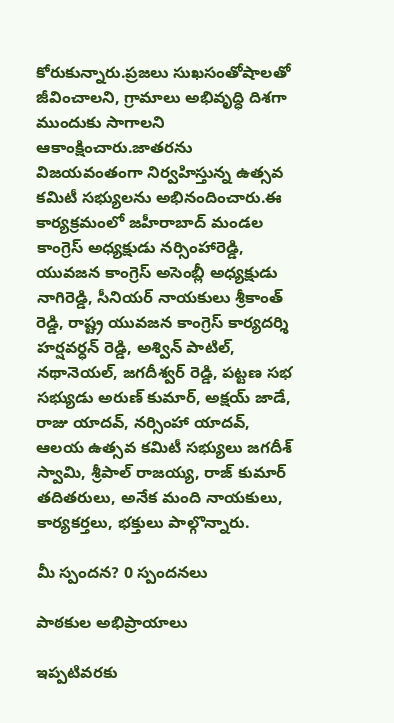కోరుకున్నారు.ప్రజలు సుఖసంతోషాలతో జీవించాలని, గ్రామాలు అభివృద్ధి దిశగా ముందుకు సాగాలని ఆకాంక్షించారు.జాతరను విజయవంతంగా నిర్వహిస్తున్న ఉత్సవ కమిటీ సభ్యులను అభినందించారు.ఈ కార్యక్రమంలో జహీరాబాద్ మండల కాంగ్రెస్ అధ్యక్షుడు నర్సింహారెడ్డి, యువజన కాంగ్రెస్ అసెంబ్లీ అధ్యక్షుడు నాగిరెడ్డి, సీనియర్ నాయకులు శ్రీకాంత్ రెడ్డి, రాష్ట్ర యువజన కాంగ్రెస్ కార్యదర్శి హర్షవర్ధన్ రెడ్డి, అశ్విన్ పాటిల్, నథానెయల్, జగదీశ్వర్ రెడ్డి, పట్టణ సభ సభ్యుడు అరుణ్ కుమార్, అక్షయ్ జాడే, రాజు యాదవ్, నర్సింహా యాదవ్, ఆలయ ఉత్సవ కమిటీ సభ్యులు జగదీశ్ స్వామి, శ్రీపాల్ రాజయ్య, రాజ్ కుమార్ తదితరులు, అనేక మంది నాయకులు, కార్యకర్తలు, భక్తులు పాల్గొన్నారు.

మీ స్పందన? 0 స్పందనలు

పాఠకుల అభిప్రాయాలు

ఇప్పటివరకు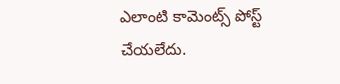ఎలాంటి కామెంట్స్ పోస్ట్ చేయలేదు.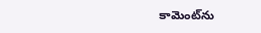కామెంట్‌ను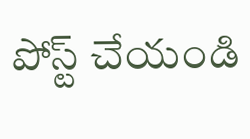పోస్ట్ చేయండి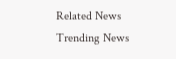Related News
Trending News